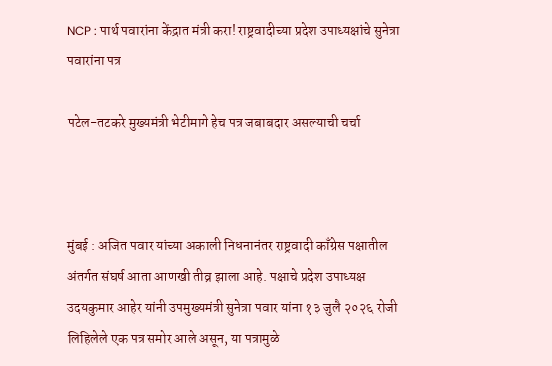NCP : पार्थ पवारांना केंद्रात मंत्री करा! राष्ट्रवादीच्या प्रदेश उपाध्यक्षांचे सुनेत्रा पवारांना पत्र

पटेल-तटकरे मुख्यमंत्री भेटीमागे हेच पत्र जबाबदार असल्याची चर्चा



मुंबई : अजित पवार यांच्या अकाली निधनानंतर राष्ट्रवादी काँग्रेस पक्षातील अंतर्गत संघर्ष आता आणखी तीव्र झाला आहे. पक्षाचे प्रदेश उपाध्यक्ष उदयकुमार आहेर यांनी उपमुख्यमंत्री सुनेत्रा पवार यांना १३ जुलै २०२६ रोजी लिहिलेले एक पत्र समोर आले असून, या पत्रामुळे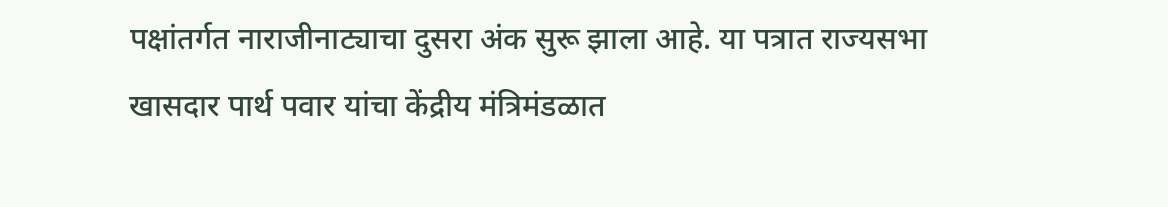पक्षांतर्गत नाराजीनाट्याचा दुसरा अंक सुरू झाला आहे. या पत्रात राज्यसभा खासदार पार्थ पवार यांचा केंद्रीय मंत्रिमंडळात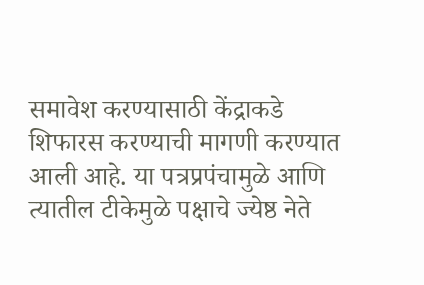समावेश करण्यासाठी केंद्राकडे शिफारस करण्याची मागणी करण्यात आली आहे. या पत्रप्रपंचामुळे आणि त्यातील टीकेमुळे पक्षाचे ज्येष्ठ नेते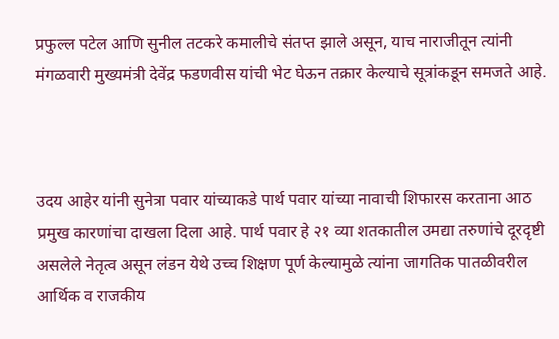प्रफुल्ल पटेल आणि सुनील तटकरे कमालीचे संतप्त झाले असून, याच नाराजीतून त्यांनी मंगळवारी मुख्यमंत्री देवेंद्र फडणवीस यांची भेट घेऊन तक्रार केल्याचे सूत्रांकडून समजते आहे.



उदय आहेर यांनी सुनेत्रा पवार यांच्याकडे पार्थ पवार यांच्या नावाची शिफारस करताना आठ प्रमुख कारणांचा दाखला दिला आहे. पार्थ पवार हे २१ व्या शतकातील उमद्या तरुणांचे दूरदृष्टी असलेले नेतृत्व असून लंडन येथे उच्च शिक्षण पूर्ण केल्यामुळे त्यांना जागतिक पातळीवरील आर्थिक व राजकीय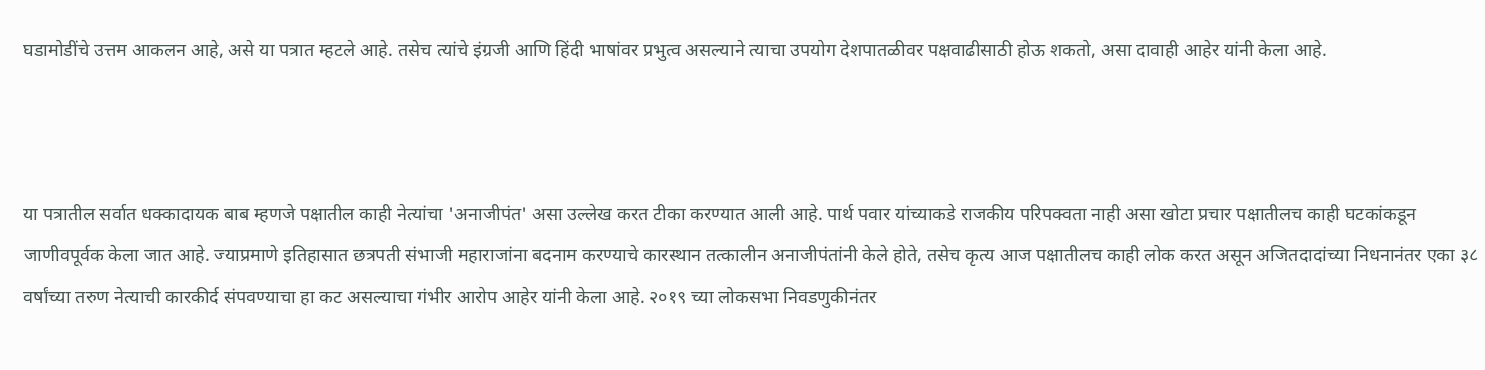घडामोडींचे उत्तम आकलन आहे, असे या पत्रात म्हटले आहे. तसेच त्यांचे इंग्रजी आणि हिंदी भाषांवर प्रभुत्व असल्याने त्याचा उपयोग देशपातळीवर पक्षवाढीसाठी होऊ शकतो, असा दावाही आहेर यांनी केला आहे.



या पत्रातील सर्वात धक्कादायक बाब म्हणजे पक्षातील काही नेत्यांचा 'अनाजीपंत' असा उल्लेख करत टीका करण्यात आली आहे. पार्थ पवार यांच्याकडे राजकीय परिपक्वता नाही असा खोटा प्रचार पक्षातीलच काही घटकांकडून जाणीवपूर्वक केला जात आहे. ज्याप्रमाणे इतिहासात छत्रपती संभाजी महाराजांना बदनाम करण्याचे कारस्थान तत्कालीन अनाजीपंतांनी केले होते, तसेच कृत्य आज पक्षातीलच काही लोक करत असून अजितदादांच्या निधनानंतर एका ३८ वर्षांच्या तरुण नेत्याची कारकीर्द संपवण्याचा हा कट असल्याचा गंभीर आरोप आहेर यांनी केला आहे. २०१९ च्या लोकसभा निवडणुकीनंतर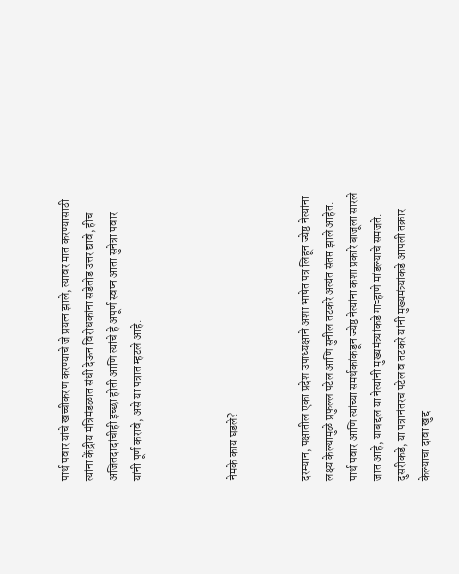पार्थ पवार यांचे खच्चीकरण करण्याचे जे प्रयत्न झाले, त्यावर मात करण्यासाठी त्यांना केंद्रीय मंत्रिमंडळात संधी देऊन विरोधकांना सडेतोड उत्तर द्यावे, हीच अजितदादांचीही इच्छा होती आणि त्यांचे हे अपूर्ण स्वप्न आता सुनेत्रा पवार यांनी पूर्ण करावे, असे या पत्रात म्हटले आहे.



नेमके काय घडले?


दरम्यान, पक्षातील एका प्रदेश उपाध्यक्षाने अशा भाषेत पत्र लिहून ज्येष्ठ नेत्यांना लक्ष्य केल्यामुळे प्रफुल्ल पटेल आणि सुनील तटकरे अत्यंत संतप्त झाले आहेत. पार्थ पवार आणि त्यांच्या समर्थकांकडून ज्येष्ठ नेत्यांना कशा प्रकारे बाजूला सारले जात आहे, याबद्दल या नेत्यांनी मुख्यमंत्र्यांकडे गाऱ्हाणे मांडल्याचे समजते. दुसरीकडे, या पत्रानंतरच पटेल व तटकरे यांनी मुख्यमंत्र्यांकडे आपली तक्रार केल्याचा दावा खुद्द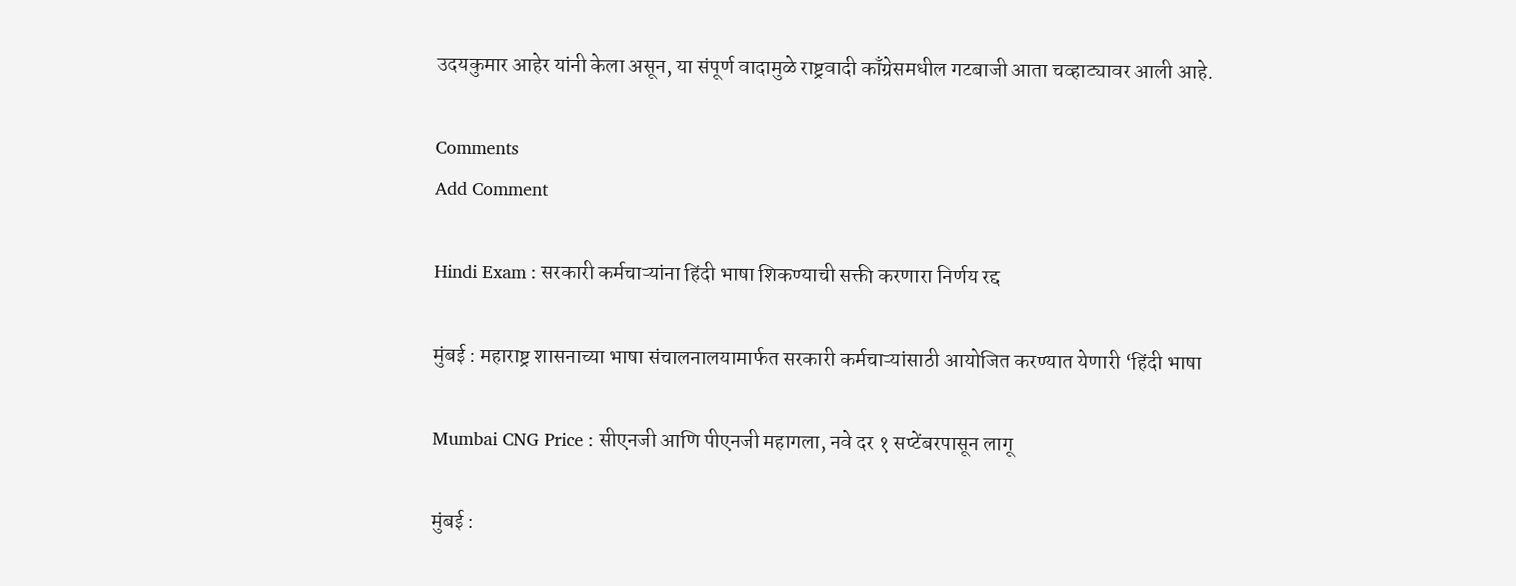उदयकुमार आहेर यांनी केला असून, या संपूर्ण वादामुळे राष्ट्रवादी काँग्रेसमधील गटबाजी आता चव्हाट्यावर आली आहे.

Comments
Add Comment

Hindi Exam : सरकारी कर्मचाऱ्यांना हिंदी भाषा शिकण्याची सक्ती करणारा निर्णय रद्द

मुंबई : महाराष्ट्र शासनाच्या भाषा संचालनालयामार्फत सरकारी कर्मचाऱ्यांसाठी आयोजित करण्यात येणारी ‘हिंदी भाषा

Mumbai CNG Price : सीएनजी आणि पीएनजी महागला, नवे दर १ सप्टेंबरपासून लागू

मुंबई :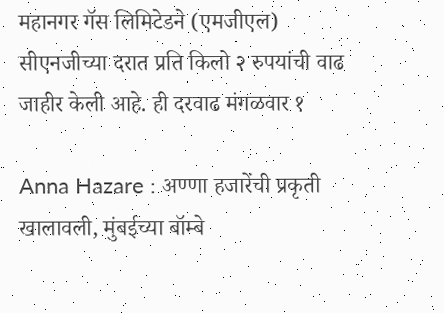महानगर गॅस लिमिटेडने (एमजीएल) सीएनजीच्या दरात प्रति किलो २ रुपयांची वाढ जाहीर केली आहे. ही दरवाढ मंगळवार १

Anna Hazare : अण्णा हजारेंची प्रकृती खालावली, मुंबईच्या बॉम्बे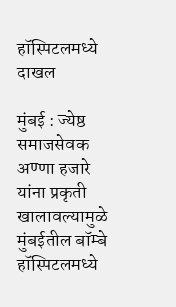हॉस्पिटलमध्ये दाखल

मुंबई : ज्येष्ठ समाजसेवक अण्णा हजारे यांना प्रकृती खालावल्यामुळे मुंबईतील बॉम्बे हॉस्पिटलमध्ये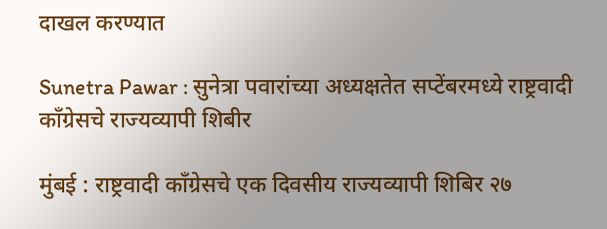दाखल करण्यात

Sunetra Pawar : सुनेत्रा पवारांच्या अध्यक्षतेत सप्टेंबरमध्ये राष्ट्रवादी काँग्रेसचे राज्यव्यापी शिबीर

मुंबई : राष्ट्रवादी काँग्रेसचे एक दिवसीय राज्यव्यापी शिबिर २७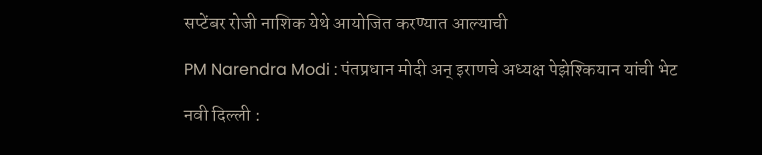सप्टेंबर रोजी नाशिक येथे आयोजित करण्यात आल्याची

PM Narendra Modi : पंतप्रधान मोदी अन् इराणचे अध्यक्ष पेझेश्कियान यांची भेट

नवी दिल्ली :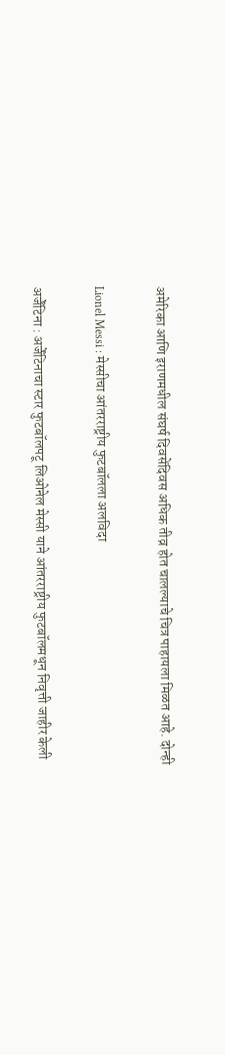अमेरिका आणि इराणमधील संघर्ष दिवसेंदिवस अधिक तीव्र होत चालल्याचे चित्र पाहायला मिळत आहे. दोन्ही

Lionel Messi : मेस्सीचा आंतरराष्ट्रीय फुटबॉलला अलविदा

अर्जेंटिना : अर्जेंटिनाचा स्टार फुटबॉलपटू लिओनेल मेस्सी याने आंतरराष्ट्रीय फुटबॉलमधून निवृत्ती जाहीर केली